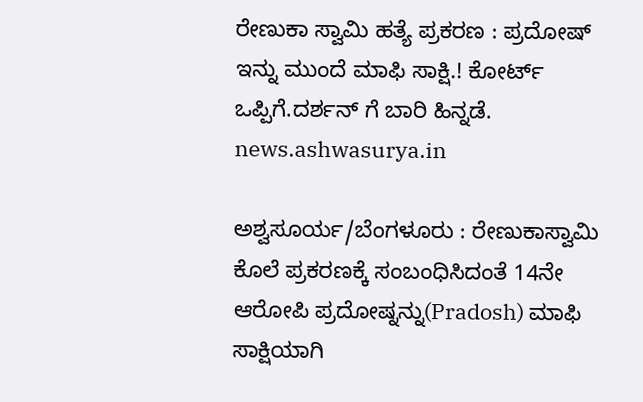ರೇಣುಕಾ ಸ್ವಾಮಿ ಹತ್ಯೆ ಪ್ರಕರಣ : ಪ್ರದೋಷ್ ಇನ್ನು ಮುಂದೆ ಮಾಫಿ ಸಾಕ್ಷಿ.! ಕೋರ್ಟ್ ಒಪ್ಪಿಗೆ.ದರ್ಶನ್ ಗೆ ಬಾರಿ ಹಿನ್ನಡೆ.
news.ashwasurya.in

ಅಶ್ವಸೂರ್ಯ/ಬೆಂಗಳೂರು : ರೇಣುಕಾಸ್ವಾಮಿ ಕೊಲೆ ಪ್ರಕರಣಕ್ಕೆ ಸಂಬಂಧಿಸಿದಂತೆ 14ನೇ ಆರೋಪಿ ಪ್ರದೋಷ್ನನ್ನು(Pradosh) ಮಾಫಿ ಸಾಕ್ಷಿಯಾಗಿ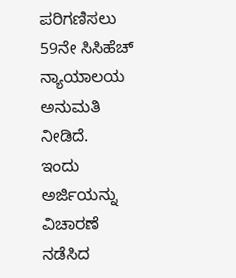ಪರಿಗಣಿಸಲು 59ನೇ ಸಿಸಿಹೆಚ್ ನ್ಯಾಯಾಲಯ ಅನುಮತಿ ನೀಡಿದೆ.
ಇಂದು ಅರ್ಜಿಯನ್ನು ವಿಚಾರಣೆ ನಡೆಸಿದ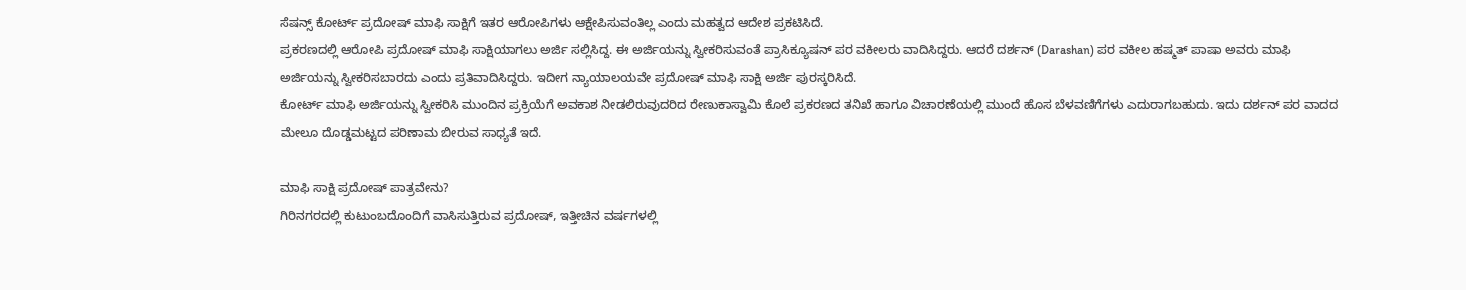ಸೆಷನ್ಸ್ ಕೋರ್ಟ್ ಪ್ರದೋಷ್ ಮಾಫಿ ಸಾಕ್ಷಿಗೆ ಇತರ ಆರೋಪಿಗಳು ಆಕ್ಷೇಪಿಸುವಂತಿಲ್ಲ ಎಂದು ಮಹತ್ವದ ಆದೇಶ ಪ್ರಕಟಿಸಿದೆ.
ಪ್ರಕರಣದಲ್ಲಿ ಆರೋಪಿ ಪ್ರದೋಷ್ ಮಾಫಿ ಸಾಕ್ಷಿಯಾಗಲು ಅರ್ಜಿ ಸಲ್ಲಿಸಿದ್ದ. ಈ ಅರ್ಜಿಯನ್ನು ಸ್ವೀಕರಿಸುವಂತೆ ಪ್ರಾಸಿಕ್ಯೂಷನ್ ಪರ ವಕೀಲರು ವಾದಿಸಿದ್ದರು. ಆದರೆ ದರ್ಶನ್ (Darashan) ಪರ ವಕೀಲ ಹಷ್ಮತ್ ಪಾಷಾ ಅವರು ಮಾಫಿ ಅರ್ಜಿಯನ್ನು ಸ್ವೀಕರಿಸಬಾರದು ಎಂದು ಪ್ರತಿವಾದಿಸಿದ್ದರು. ಇದೀಗ ನ್ಯಾಯಾಲಯವೇ ಪ್ರದೋಷ್ ಮಾಫಿ ಸಾಕ್ಷಿ ಅರ್ಜಿ ಪುರಸ್ಕರಿಸಿದೆ.
ಕೋರ್ಟ್ ಮಾಫಿ ಅರ್ಜಿಯನ್ನು ಸ್ವೀಕರಿಸಿ ಮುಂದಿನ ಪ್ರಕ್ರಿಯೆಗೆ ಅವಕಾಶ ನೀಡಲಿರುವುದರಿದ ರೇಣುಕಾಸ್ವಾಮಿ ಕೊಲೆ ಪ್ರಕರಣದ ತನಿಖೆ ಹಾಗೂ ವಿಚಾರಣೆಯಲ್ಲಿ ಮುಂದೆ ಹೊಸ ಬೆಳವಣಿಗೆಗಳು ಎದುರಾಗಬಹುದು. ಇದು ದರ್ಶನ್ ಪರ ವಾದದ ಮೇಲೂ ದೊಡ್ಡಮಟ್ಟದ ಪರಿಣಾಮ ಬೀರುವ ಸಾಧ್ಯತೆ ಇದೆ.

ಮಾಫಿ ಸಾಕ್ಷಿ ಪ್ರದೋಷ್ ಪಾತ್ರವೇನು?
ಗಿರಿನಗರದಲ್ಲಿ ಕುಟುಂಬದೊಂದಿಗೆ ವಾಸಿಸುತ್ತಿರುವ ಪ್ರದೋಷ್, ಇತ್ತೀಚಿನ ವರ್ಷಗಳಲ್ಲಿ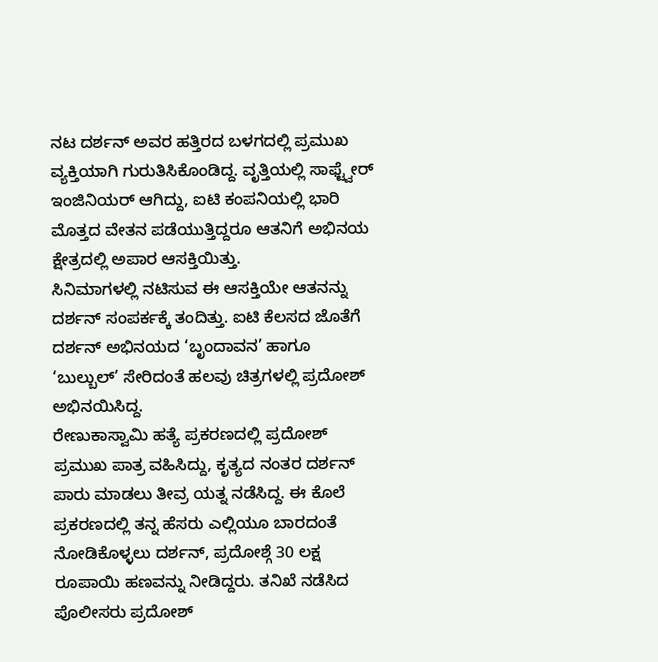ನಟ ದರ್ಶನ್ ಅವರ ಹತ್ತಿರದ ಬಳಗದಲ್ಲಿ ಪ್ರಮುಖ ವ್ಯಕ್ತಿಯಾಗಿ ಗುರುತಿಸಿಕೊಂಡಿದ್ದ. ವೃತ್ತಿಯಲ್ಲಿ ಸಾಫ್ಟ್ವೇರ್ ಇಂಜಿನಿಯರ್ ಆಗಿದ್ದು, ಐಟಿ ಕಂಪನಿಯಲ್ಲಿ ಭಾರಿ ಮೊತ್ತದ ವೇತನ ಪಡೆಯುತ್ತಿದ್ದರೂ ಆತನಿಗೆ ಅಭಿನಯ ಕ್ಷೇತ್ರದಲ್ಲಿ ಅಪಾರ ಆಸಕ್ತಿಯಿತ್ತು.
ಸಿನಿಮಾಗಳಲ್ಲಿ ನಟಿಸುವ ಈ ಆಸಕ್ತಿಯೇ ಆತನನ್ನು ದರ್ಶನ್ ಸಂಪರ್ಕಕ್ಕೆ ತಂದಿತ್ತು. ಐಟಿ ಕೆಲಸದ ಜೊತೆಗೆ ದರ್ಶನ್ ಅಭಿನಯದ ‘ಬೃಂದಾವನ’ ಹಾಗೂ ‘ಬುಲ್ಬುಲ್’ ಸೇರಿದಂತೆ ಹಲವು ಚಿತ್ರಗಳಲ್ಲಿ ಪ್ರದೋಶ್ ಅಭಿನಯಿಸಿದ್ದ.
ರೇಣುಕಾಸ್ವಾಮಿ ಹತ್ಯೆ ಪ್ರಕರಣದಲ್ಲಿ ಪ್ರದೋಶ್ ಪ್ರಮುಖ ಪಾತ್ರ ವಹಿಸಿದ್ದು, ಕೃತ್ಯದ ನಂತರ ದರ್ಶನ್ ಪಾರು ಮಾಡಲು ತೀವ್ರ ಯತ್ನ ನಡೆಸಿದ್ದ. ಈ ಕೊಲೆ ಪ್ರಕರಣದಲ್ಲಿ ತನ್ನ ಹೆಸರು ಎಲ್ಲಿಯೂ ಬಾರದಂತೆ ನೋಡಿಕೊಳ್ಳಲು ದರ್ಶನ್, ಪ್ರದೋಶ್ಗೆ 30 ಲಕ್ಷ ರೂಪಾಯಿ ಹಣವನ್ನು ನೀಡಿದ್ದರು. ತನಿಖೆ ನಡೆಸಿದ ಪೊಲೀಸರು ಪ್ರದೋಶ್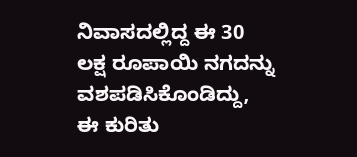ನಿವಾಸದಲ್ಲಿದ್ದ ಈ 30 ಲಕ್ಷ ರೂಪಾಯಿ ನಗದನ್ನು ವಶಪಡಿಸಿಕೊಂಡಿದ್ದು, ಈ ಕುರಿತು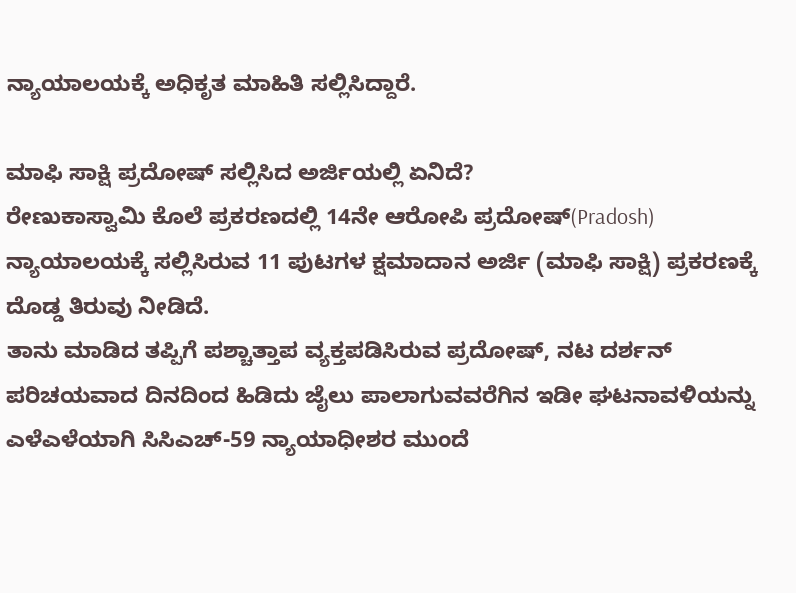ನ್ಯಾಯಾಲಯಕ್ಕೆ ಅಧಿಕೃತ ಮಾಹಿತಿ ಸಲ್ಲಿಸಿದ್ದಾರೆ.

ಮಾಫಿ ಸಾಕ್ಷಿ ಪ್ರದೋಷ್ ಸಲ್ಲಿಸಿದ ಅರ್ಜಿಯಲ್ಲಿ ಏನಿದೆ?
ರೇಣುಕಾಸ್ವಾಮಿ ಕೊಲೆ ಪ್ರಕರಣದಲ್ಲಿ 14ನೇ ಆರೋಪಿ ಪ್ರದೋಷ್(Pradosh) ನ್ಯಾಯಾಲಯಕ್ಕೆ ಸಲ್ಲಿಸಿರುವ 11 ಪುಟಗಳ ಕ್ಷಮಾದಾನ ಅರ್ಜಿ (ಮಾಫಿ ಸಾಕ್ಷಿ) ಪ್ರಕರಣಕ್ಕೆ ದೊಡ್ಡ ತಿರುವು ನೀಡಿದೆ.
ತಾನು ಮಾಡಿದ ತಪ್ಪಿಗೆ ಪಶ್ಚಾತ್ತಾಪ ವ್ಯಕ್ತಪಡಿಸಿರುವ ಪ್ರದೋಷ್, ನಟ ದರ್ಶನ್ ಪರಿಚಯವಾದ ದಿನದಿಂದ ಹಿಡಿದು ಜೈಲು ಪಾಲಾಗುವವರೆಗಿನ ಇಡೀ ಘಟನಾವಳಿಯನ್ನು ಎಳೆಎಳೆಯಾಗಿ ಸಿಸಿಎಚ್-59 ನ್ಯಾಯಾಧೀಶರ ಮುಂದೆ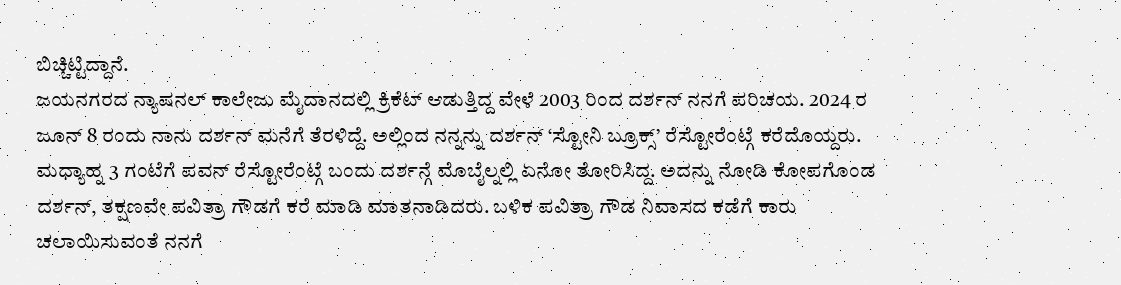ಬಿಚ್ಚಿಟ್ಟಿದ್ದಾನೆ.
ಜಯನಗರದ ನ್ಯಾಷನಲ್ ಕಾಲೇಜು ಮೈದಾನದಲ್ಲಿ ಕ್ರಿಕೆಟ್ ಆಡುತ್ತಿದ್ದ ವೇಳೆ 2003 ರಿಂದ ದರ್ಶನ್ ನನಗೆ ಪರಿಚಯ. 2024 ರ ಜೂನ್ 8 ರಂದು ನಾನು ದರ್ಶನ್ ಮನೆಗೆ ತೆರಳಿದ್ದೆ. ಅಲ್ಲಿಂದ ನನ್ನನ್ನು ದರ್ಶನ್ ‘ಸ್ಟೋನಿ ಬ್ರೂಕ್ಸ್’ ರೆಸ್ಟೋರೆಂಟ್ಗೆ ಕರೆದೊಯ್ದರು.
ಮಧ್ಯಾಹ್ನ 3 ಗಂಟೆಗೆ ಪವನ್ ರೆಸ್ಟೋರೆಂಟ್ಗೆ ಬಂದು ದರ್ಶನ್ಗೆ ಮೊಬೈಲ್ನಲ್ಲಿ ಏನೋ ತೋರಿಸಿದ್ದ. ಅದನ್ನು ನೋಡಿ ಕೋಪಗೊಂಡ ದರ್ಶನ್, ತಕ್ಷಣವೇ ಪವಿತ್ರಾ ಗೌಡಗೆ ಕರೆ ಮಾಡಿ ಮಾತನಾಡಿದರು. ಬಳಿಕ ಪವಿತ್ರಾ ಗೌಡ ನಿವಾಸದ ಕಡೆಗೆ ಕಾರು ಚಲಾಯಿಸುವಂತೆ ನನಗೆ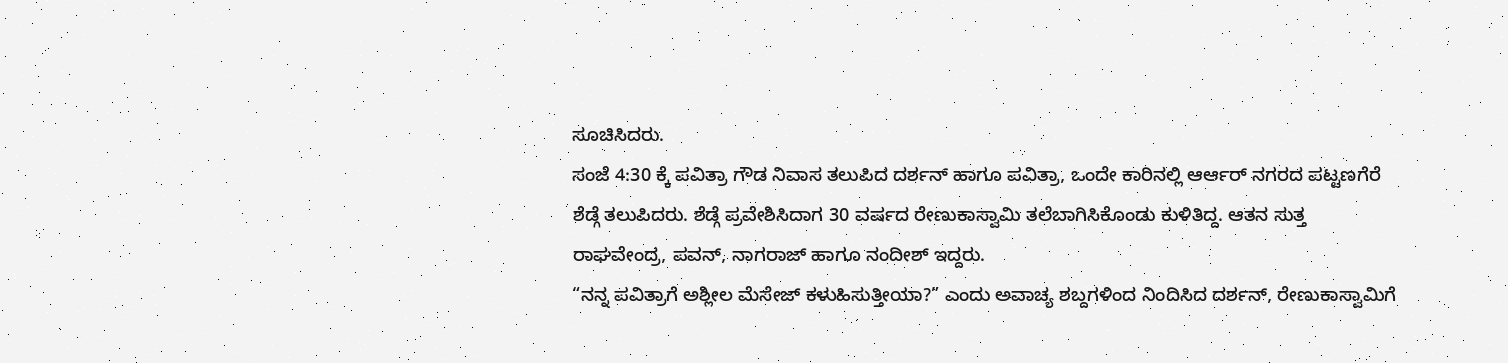ಸೂಚಿಸಿದರು.
ಸಂಜೆ 4:30 ಕ್ಕೆ ಪವಿತ್ರಾ ಗೌಡ ನಿವಾಸ ತಲುಪಿದ ದರ್ಶನ್ ಹಾಗೂ ಪವಿತ್ರಾ, ಒಂದೇ ಕಾರಿನಲ್ಲಿ ಆರ್ಆರ್ ನಗರದ ಪಟ್ಟಣಗೆರೆ ಶೆಡ್ಗೆ ತಲುಪಿದರು. ಶೆಡ್ಗೆ ಪ್ರವೇಶಿಸಿದಾಗ 30 ವರ್ಷದ ರೇಣುಕಾಸ್ವಾಮಿ ತಲೆಬಾಗಿಸಿಕೊಂಡು ಕುಳಿತಿದ್ದ. ಆತನ ಸುತ್ತ ರಾಘವೇಂದ್ರ, ಪವನ್, ನಾಗರಾಜ್ ಹಾಗೂ ನಂದೀಶ್ ಇದ್ದರು.
“ನನ್ನ ಪವಿತ್ರಾಗೆ ಅಶ್ಲೀಲ ಮೆಸೇಜ್ ಕಳುಹಿಸುತ್ತೀಯಾ?” ಎಂದು ಅವಾಚ್ಯ ಶಬ್ದಗಳಿಂದ ನಿಂದಿಸಿದ ದರ್ಶನ್, ರೇಣುಕಾಸ್ವಾಮಿಗೆ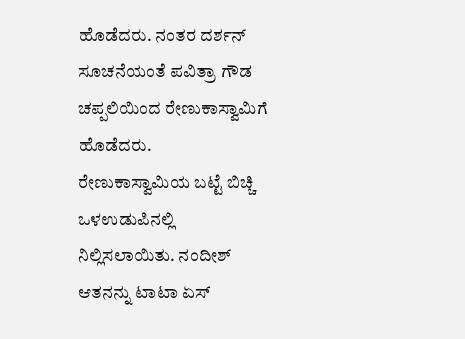ಹೊಡೆದರು. ನಂತರ ದರ್ಶನ್ ಸೂಚನೆಯಂತೆ ಪವಿತ್ರಾ ಗೌಡ ಚಪ್ಪಲಿಯಿಂದ ರೇಣುಕಾಸ್ವಾಮಿಗೆ ಹೊಡೆದರು.
ರೇಣುಕಾಸ್ವಾಮಿಯ ಬಟ್ಟೆ ಬಿಚ್ಚಿ ಒಳಉಡುಪಿನಲ್ಲಿ ನಿಲ್ಲಿಸಲಾಯಿತು. ನಂದೀಶ್ ಆತನನ್ನು ಟಾಟಾ ಏಸ್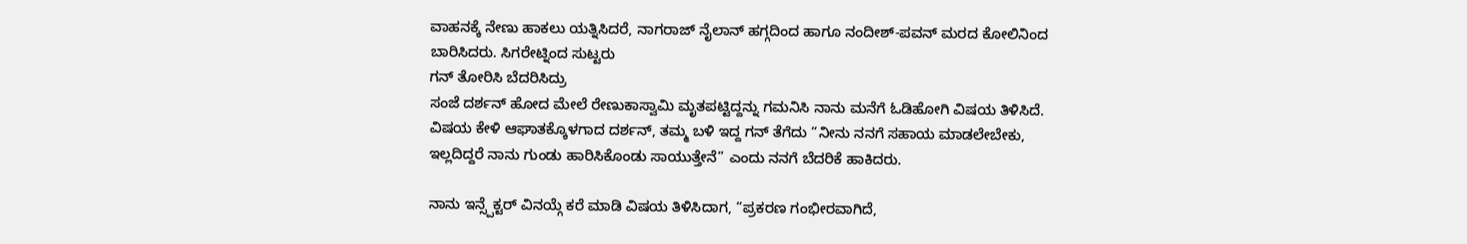ವಾಹನಕ್ಕೆ ನೇಣು ಹಾಕಲು ಯತ್ನಿಸಿದರೆ, ನಾಗರಾಜ್ ನೈಲಾನ್ ಹಗ್ಗದಿಂದ ಹಾಗೂ ನಂದೀಶ್-ಪವನ್ ಮರದ ಕೋಲಿನಿಂದ ಬಾರಿಸಿದರು. ಸಿಗರೇಟ್ನಿಂದ ಸುಟ್ಟರು
ಗನ್ ತೋರಿಸಿ ಬೆದರಿಸಿದ್ರು
ಸಂಜೆ ದರ್ಶನ್ ಹೋದ ಮೇಲೆ ರೇಣುಕಾಸ್ವಾಮಿ ಮೃತಪಟ್ಟಿದ್ದನ್ನು ಗಮನಿಸಿ ನಾನು ಮನೆಗೆ ಓಡಿಹೋಗಿ ವಿಷಯ ತಿಳಿಸಿದೆ. ವಿಷಯ ಕೇಳಿ ಆಘಾತಕ್ಕೊಳಗಾದ ದರ್ಶನ್, ತಮ್ಮ ಬಳಿ ಇದ್ದ ಗನ್ ತೆಗೆದು “ನೀನು ನನಗೆ ಸಹಾಯ ಮಾಡಲೇಬೇಕು, ಇಲ್ಲದಿದ್ದರೆ ನಾನು ಗುಂಡು ಹಾರಿಸಿಕೊಂಡು ಸಾಯುತ್ತೇನೆ” ಎಂದು ನನಗೆ ಬೆದರಿಕೆ ಹಾಕಿದರು.

ನಾನು ಇನ್ಸ್ಪೆಕ್ಟರ್ ವಿನಯ್ಗೆ ಕರೆ ಮಾಡಿ ವಿಷಯ ತಿಳಿಸಿದಾಗ, “ಪ್ರಕರಣ ಗಂಭೀರವಾಗಿದೆ,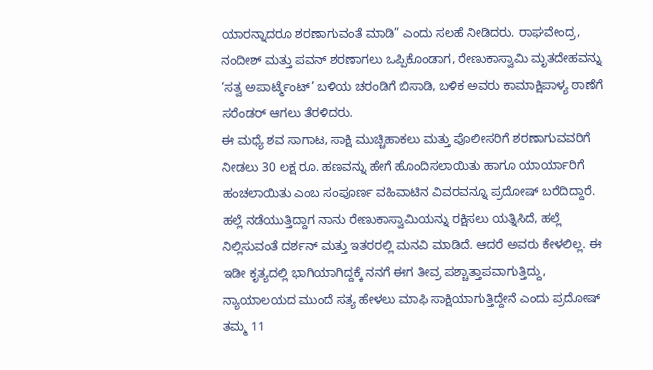ಯಾರನ್ನಾದರೂ ಶರಣಾಗುವಂತೆ ಮಾಡಿ” ಎಂದು ಸಲಹೆ ನೀಡಿದರು. ರಾಘವೇಂದ್ರ, ನಂದೀಶ್ ಮತ್ತು ಪವನ್ ಶರಣಾಗಲು ಒಪ್ಪಿಕೊಂಡಾಗ, ರೇಣುಕಾಸ್ವಾಮಿ ಮೃತದೇಹವನ್ನು ‘ಸತ್ವ ಅಪಾರ್ಟ್ಮೆಂಟ್’ ಬಳಿಯ ಚರಂಡಿಗೆ ಬಿಸಾಡಿ, ಬಳಿಕ ಅವರು ಕಾಮಾಕ್ಷಿಪಾಳ್ಯ ಠಾಣೆಗೆ ಸರೆಂಡರ್ ಆಗಲು ತೆರಳಿದರು.
ಈ ಮಧ್ಯೆ ಶವ ಸಾಗಾಟ, ಸಾಕ್ಷಿ ಮುಚ್ಚಿಹಾಕಲು ಮತ್ತು ಪೊಲೀಸರಿಗೆ ಶರಣಾಗುವವರಿಗೆ ನೀಡಲು 30 ಲಕ್ಷ ರೂ. ಹಣವನ್ನು ಹೇಗೆ ಹೊಂದಿಸಲಾಯಿತು ಹಾಗೂ ಯಾರ್ಯಾರಿಗೆ ಹಂಚಲಾಯಿತು ಎಂಬ ಸಂಪೂರ್ಣ ವಹಿವಾಟಿನ ವಿವರವನ್ನೂ ಪ್ರದೋಷ್ ಬರೆದಿದ್ದಾರೆ.
ಹಲ್ಲೆ ನಡೆಯುತ್ತಿದ್ದಾಗ ನಾನು ರೇಣುಕಾಸ್ವಾಮಿಯನ್ನು ರಕ್ಷಿಸಲು ಯತ್ನಿಸಿದೆ, ಹಲ್ಲೆ ನಿಲ್ಲಿಸುವಂತೆ ದರ್ಶನ್ ಮತ್ತು ಇತರರಲ್ಲಿ ಮನವಿ ಮಾಡಿದೆ. ಆದರೆ ಅವರು ಕೇಳಲಿಲ್ಲ. ಈ ಇಡೀ ಕೃತ್ಯದಲ್ಲಿ ಭಾಗಿಯಾಗಿದ್ದಕ್ಕೆ ನನಗೆ ಈಗ ತೀವ್ರ ಪಶ್ಚಾತ್ತಾಪವಾಗುತ್ತಿದ್ದು, ನ್ಯಾಯಾಲಯದ ಮುಂದೆ ಸತ್ಯ ಹೇಳಲು ಮಾಫಿ ಸಾಕ್ಷಿಯಾಗುತ್ತಿದ್ದೇನೆ ಎಂದು ಪ್ರದೋಷ್ ತಮ್ಮ 11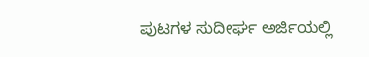ಪುಟಗಳ ಸುದೀರ್ಘ ಅರ್ಜಿಯಲ್ಲಿ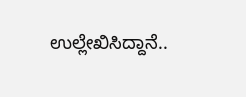ಉಲ್ಲೇಖಿಸಿದ್ದಾನೆ..